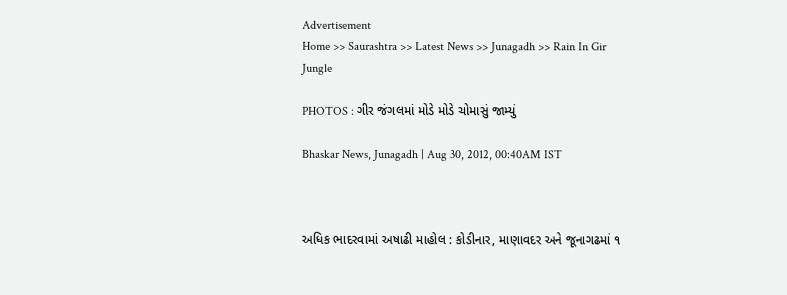Advertisement
Home >> Saurashtra >> Latest News >> Junagadh >> Rain In Gir Jungle

PHOTOS : ગીર જંગલમાં મોડે મોડે ચોમાસું જામ્યું

Bhaskar News, Junagadh | Aug 30, 2012, 00:40AM IST



અધિક ભાદરવામાં અષાઢી માહોલ : કોડીનાર, માણાવદર અને જૂનાગઢમાં ૧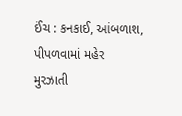ઈંચ : કનકાઈ, આંબળાશ, પીપળવામાં મહેર
મુરઝાતી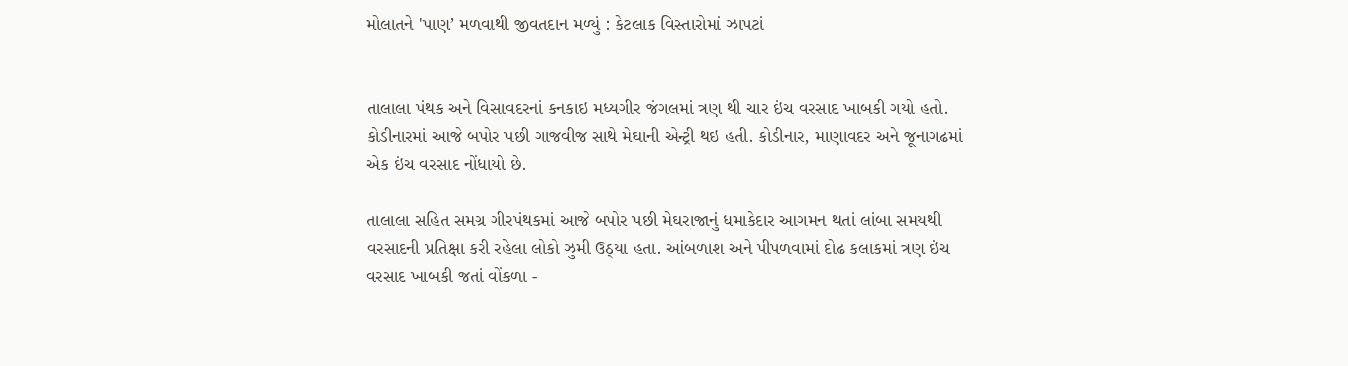મોલાતને 'પાણ’ મળવાથી જીવતદાન મળ્યું : કેટલાક વિસ્તારોમાં ઝાપટાં


તાલાલા પંથક અને વિસાવદરનાં કનકાઇ મધ્યગીર જંગલમાં ત્રણ થી ચાર ઇંચ વરસાદ ખાબકી ગયો હતો. કોડીનારમાં આજે બપોર પછી ગાજવીજ સાથે મેઘાની એન્ટ્રી થઇ હતી. કોડીનાર, માણાવદર અને જૂનાગઢમાં એક ઇંચ વરસાદ નોંધાયો છે.

તાલાલા સહિ‌ત સમગ્ર ગીરપંથકમાં આજે બપોર પછી મેઘરાજાનું ધમાકેદાર આગમન થતાં લાંબા સમયથી વરસાદની પ્રતિક્ષા કરી રહેલા લોકો ઝુમી ઉઠ્યા હતા. આંબળાશ અને પીપળવામાં દોઢ કલાકમાં ત્રણ ઇંચ વરસાદ ખાબકી જતાં વોંકળા -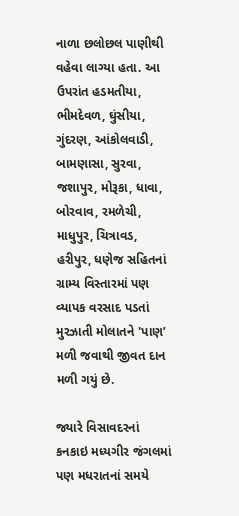નાળા છલોછલ પાણીથી વહેવા લાગ્યા હતા. આ ઉપરાંત હડમતીયા, ભીમદેવળ, ઘુંસીયા, ગુંદરણ, આંકોલવાડી, બામણાસા, સુરવા, જશાપુર, મોરૂકા, ધાવા, બોરવાવ, રમળેચી, માધુપુર, ચિત્રાવડ, હરીપુર, ધણેજ સહિ‌તનાં ગ્રામ્ય વિસ્તારમાં પણ વ્યાપક વરસાદ પડતાં મુરઝાતી મોલાતને 'પાણ’ મળી જવાથી જીવત દાન મળી ગયું છે.

જ્યારે વિસાવદરનાં કનકાઇ મધ્યગીર જંગલમાં પણ મધરાતનાં સમયે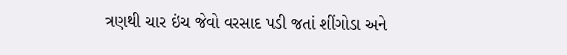ત્રણથી ચાર ઇંચ જેવો વરસાદ પડી જતાં શીંગોડા અને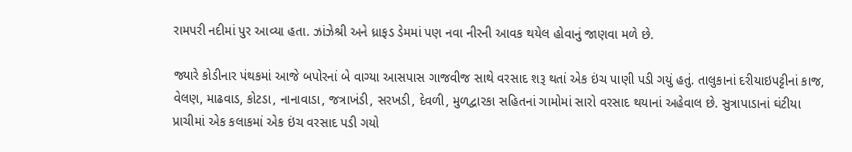રામપરી નદીમાં પુર આવ્યા હતા. ઝાંઝેશ્રી અને ધ્રાફડ ડેમમાં પણ નવા નીરની આવક થયેલ હોવાનું જાણવા મળે છે.

જ્યારે કોડીનાર પંથકમાં આજે બપોરનાં બે વાગ્યા આસપાસ ગાજવીજ સાથે વરસાદ શરૂ થતાં એક ઇંચ પાણી પડી ગયું હતું. તાલુકાનાં દરીયાઇપટ્ટીનાં કાજ, વેલણ, માઢવાડ, કોટડા, નાનાવાડા, જત્રાખંડી, સરખડી, દેવળી, મુળદ્વારકા સહિ‌તનાં ગામોમાં સારો વરસાદ થયાનાં અહેવાલ છે. સુત્રાપાડાનાં ઘંટીયા પ્રાચીમાં એક કલાકમાં એક ઇંચ વરસાદ પડી ગયો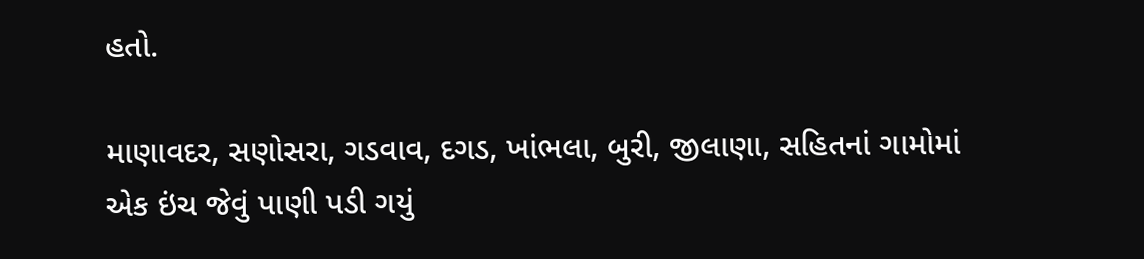હતો.

માણાવદર, સણોસરા, ગડવાવ, દગડ, ખાંભલા, બુરી, જીલાણા, સહિ‌તનાં ગામોમાં એક ઇંચ જેવું પાણી પડી ગયું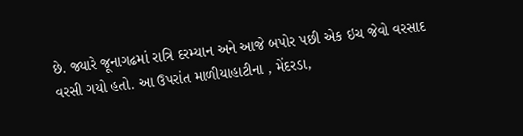છે. જ્યારે જૂનાગઢમાં રાત્રિ દરમ્યાન અને આજે બપોર પછી એક ઇચ જેવો વરસાદ વરસી ગયો હતો. આ ઉપરાંત માળીયાહાટીના , મેંદરડા,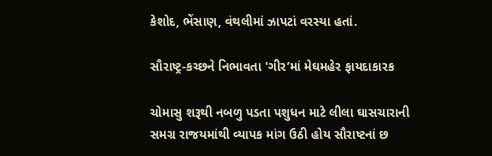કેશોદ, ભેંસાણ, વંથલીમાં ઝાપટાં વરસ્યા હતાં.

સૌરાષ્ટ્ર-કચ્છને નિભાવતા 'ગીર’માં મેઘમહેર ફાયદાકારક

ચોમાસુ શરૂથી નબળુ પડતા પશુધન માટે લીલા ઘાસચારાની સમગ્ર રાજયમાંથી વ્યાપક માંગ ઉઠી હોય સૌરાષ્ટનાં છ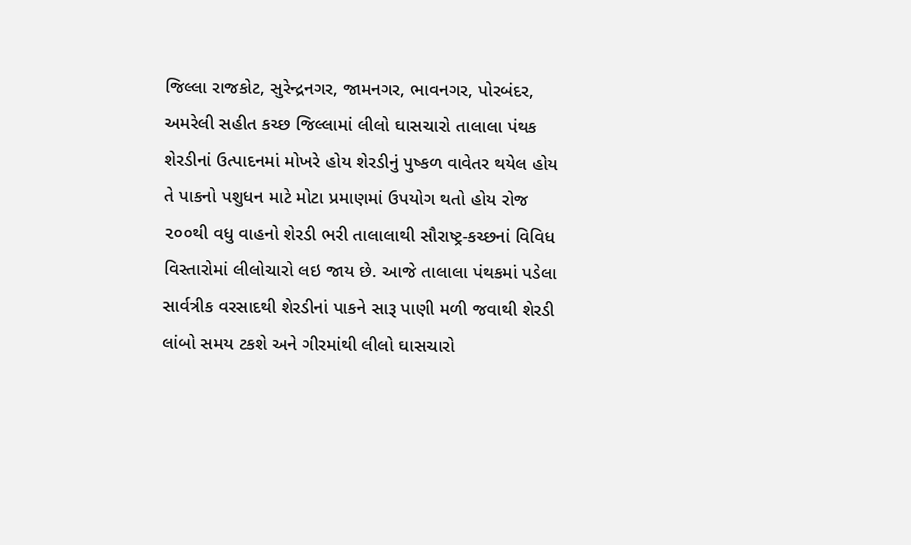જિલ્લા રાજકોટ, સુરેન્દ્રનગર, જામનગર, ભાવનગર, પોરબંદર, અમરેલી સહીત કચ્છ જિલ્લામાં લીલો ઘાસચારો તાલાલા પંથક શેરડીનાં ઉત્પાદનમાં મોખરે હોય શેરડીનું પુષ્કળ વાવેતર થયેલ હોય તે પાકનો પશુધન માટે મોટા પ્રમાણમાં ઉપયોગ થતો હોય રોજ ૨૦૦થી વધુ વાહનો શેરડી ભરી તાલાલાથી સૌરાષ્ટ્ર-કચ્છનાં વિવિધ વિસ્તારોમાં લીલોચારો લઇ જાય છે. આજે તાલાલા પંથકમાં પડેલા સાર્વત્રીક વરસાદથી શેરડીનાં પાકને સારૂ પાણી મળી જવાથી શેરડી લાંબો સમય ટકશે અને ગીરમાંથી લીલો ઘાસચારો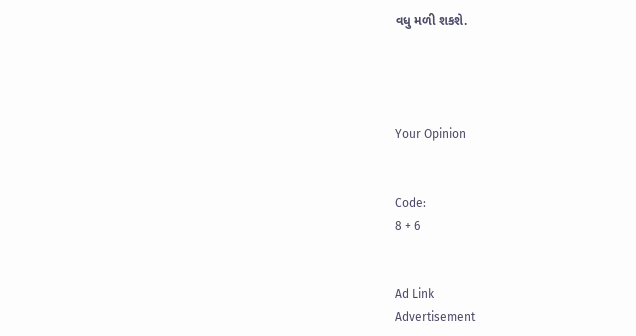વધુ મળી શકશે.




Your Opinion


Code:
8 + 6


Ad Link
Advertisement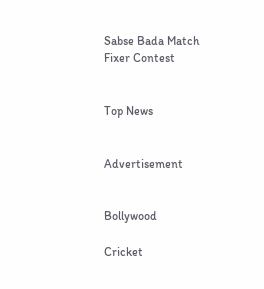Sabse Bada Match Fixer Contest


Top News


Advertisement


Bollywood

Cricket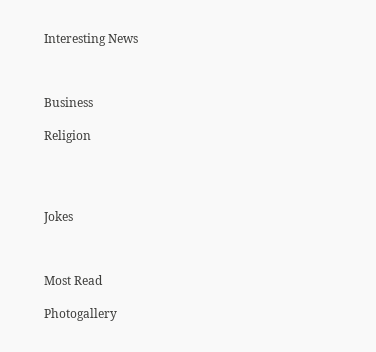Interesting News



Business

Religion




Jokes



Most Read

Photogallery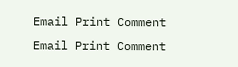Email Print Comment
Email Print Comment